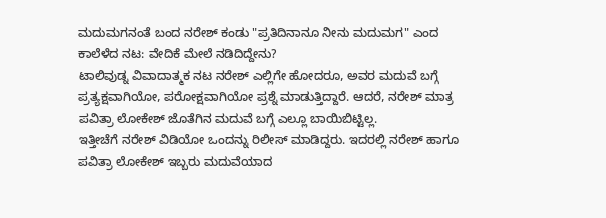ಮದುಮಗನಂತೆ ಬಂದ ನರೇಶ್ ಕಂಡು "ಪ್ರತಿದಿನಾನೂ ನೀನು ಮದುಮಗ" ಎಂದ ಕಾಲೆಳೆದ ನಟ: ವೇದಿಕೆ ಮೇಲೆ ನಡಿದಿದ್ದೇನು?
ಟಾಲಿವುಡ್ನ ವಿವಾದಾತ್ಮಕ ನಟ ನರೇಶ್ ಎಲ್ಲಿಗೇ ಹೋದರೂ, ಅವರ ಮದುವೆ ಬಗ್ಗೆ ಪ್ರತ್ಯಕ್ಷವಾಗಿಯೋ, ಪರೋಕ್ಷವಾಗಿಯೋ ಪ್ರಶ್ನೆ ಮಾಡುತ್ತಿದ್ದಾರೆ. ಆದರೆ, ನರೇಶ್ ಮಾತ್ರ ಪವಿತ್ರಾ ಲೋಕೇಶ್ ಜೊತೆಗಿನ ಮದುವೆ ಬಗ್ಗೆ ಎಲ್ಲೂ ಬಾಯಿಬಿಟ್ಟಿಲ್ಲ.
ಇತ್ತೀಚೆಗೆ ನರೇಶ್ ವಿಡಿಯೋ ಒಂದನ್ನು ರಿಲೀಸ್ ಮಾಡಿದ್ದರು. ಇದರಲ್ಲಿ ನರೇಶ್ ಹಾಗೂ ಪವಿತ್ರಾ ಲೋಕೇಶ್ ಇಬ್ಬರು ಮದುವೆಯಾದ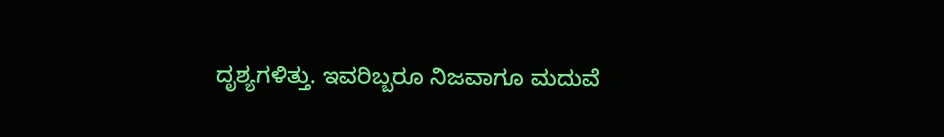ದೃಶ್ಯಗಳಿತ್ತು. ಇವರಿಬ್ಬರೂ ನಿಜವಾಗೂ ಮದುವೆ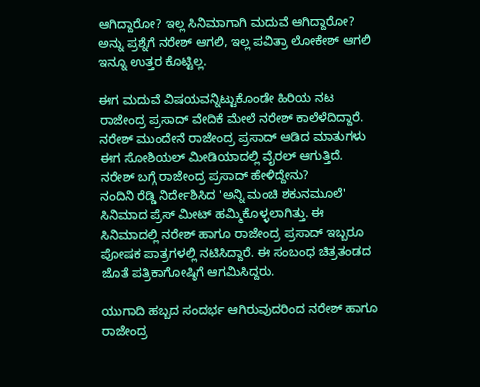ಆಗಿದ್ದಾರೋ? ಇಲ್ಲ ಸಿನಿಮಾಗಾಗಿ ಮದುವೆ ಆಗಿದ್ದಾರೋ? ಅನ್ನು ಪ್ರಶ್ನೆಗೆ ನರೇಶ್ ಆಗಲಿ, ಇಲ್ಲ ಪವಿತ್ರಾ ಲೋಕೇಶ್ ಆಗಲಿ ಇನ್ನೂ ಉತ್ತರ ಕೊಟ್ಟಿಲ್ಲ.

ಈಗ ಮದುವೆ ವಿಷಯವನ್ನಿಟ್ಟುಕೊಂಡೇ ಹಿರಿಯ ನಟ ರಾಜೇಂದ್ರ ಪ್ರಸಾದ್ ವೇದಿಕೆ ಮೇಲೆ ನರೇಶ್ ಕಾಲೆಳೆದಿದ್ದಾರೆ. ನರೇಶ್ ಮುಂದೇನೆ ರಾಜೇಂದ್ರ ಪ್ರಸಾದ್ ಆಡಿದ ಮಾತುಗಳು ಈಗ ಸೋಶಿಯಲ್ ಮೀಡಿಯಾದಲ್ಲಿ ವೈರಲ್ ಆಗುತ್ತಿದೆ.
ನರೇಶ್ ಬಗ್ಗೆ ರಾಜೇಂದ್ರ ಪ್ರಸಾದ್ ಹೇಳಿದ್ದೇನು?
ನಂದಿನಿ ರೆಡ್ಡಿ ನಿರ್ದೇಶಿಸಿದ 'ಅನ್ನಿ ಮಂಚಿ ಶಕುನಮೂಲೆ' ಸಿನಿಮಾದ ಪ್ರೆಸ್ ಮೀಟ್ ಹಮ್ಮಿಕೊಳ್ಳಲಾಗಿತ್ತು. ಈ ಸಿನಿಮಾದಲ್ಲಿ ನರೇಶ್ ಹಾಗೂ ರಾಜೇಂದ್ರ ಪ್ರಸಾದ್ ಇಬ್ಬರೂ ಪೋಷಕ ಪಾತ್ರಗಳಲ್ಲಿ ನಟಿಸಿದ್ದಾರೆ. ಈ ಸಂಬಂಧ ಚಿತ್ರತಂಡದ ಜೊತೆ ಪತ್ರಿಕಾಗೋಷ್ಠಿಗೆ ಆಗಮಿಸಿದ್ದರು.

ಯುಗಾದಿ ಹಬ್ಬದ ಸಂದರ್ಭ ಆಗಿರುವುದರಿಂದ ನರೇಶ್ ಹಾಗೂ ರಾಜೇಂದ್ರ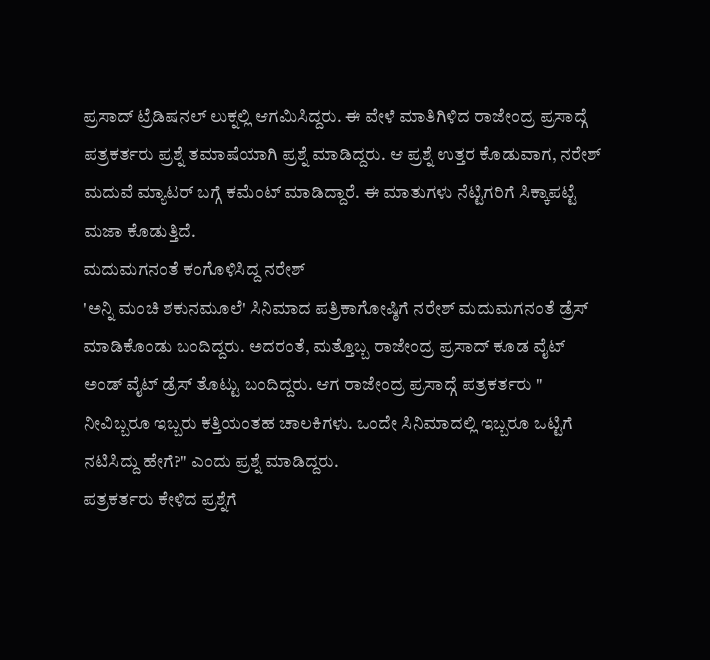ಪ್ರಸಾದ್ ಟ್ರೆಡಿಷನಲ್ ಲುಕ್ನಲ್ಲಿ ಆಗಮಿಸಿದ್ದರು. ಈ ವೇಳೆ ಮಾತಿಗಿಳಿದ ರಾಜೇಂದ್ರ ಪ್ರಸಾದ್ಗೆ ಪತ್ರಕರ್ತರು ಪ್ರಶ್ನೆ ತಮಾಷೆಯಾಗಿ ಪ್ರಶ್ನೆ ಮಾಡಿದ್ದರು. ಆ ಪ್ರಶ್ನೆ ಉತ್ತರ ಕೊಡುವಾಗ, ನರೇಶ್ ಮದುವೆ ಮ್ಯಾಟರ್ ಬಗ್ಗೆ ಕಮೆಂಟ್ ಮಾಡಿದ್ದಾರೆ. ಈ ಮಾತುಗಳು ನೆಟ್ಟಿಗರಿಗೆ ಸಿಕ್ಕಾಪಟ್ಟೆ ಮಜಾ ಕೊಡುತ್ತಿದೆ.
ಮದುಮಗನಂತೆ ಕಂಗೊಳಿಸಿದ್ದ ನರೇಶ್
'ಅನ್ನಿ ಮಂಚಿ ಶಕುನಮೂಲೆ' ಸಿನಿಮಾದ ಪತ್ರಿಕಾಗೋಷ್ಠಿಗೆ ನರೇಶ್ ಮದುಮಗನಂತೆ ಡ್ರೆಸ್ ಮಾಡಿಕೊಂಡು ಬಂದಿದ್ದರು. ಅದರಂತೆ, ಮತ್ತೊಬ್ಬ ರಾಜೇಂದ್ರ ಪ್ರಸಾದ್ ಕೂಡ ವೈಟ್ ಅಂಡ್ ವೈಟ್ ಡ್ರೆಸ್ ತೊಟ್ಟು ಬಂದಿದ್ದರು. ಆಗ ರಾಜೇಂದ್ರ ಪ್ರಸಾದ್ಗೆ ಪತ್ರಕರ್ತರು " ನೀವಿಬ್ಬರೂ ಇಬ್ಬರು ಕತ್ತಿಯಂತಹ ಚಾಲಕಿಗಳು. ಒಂದೇ ಸಿನಿಮಾದಲ್ಲಿ ಇಬ್ಬರೂ ಒಟ್ಟಿಗೆ ನಟಿಸಿದ್ದು ಹೇಗೆ?" ಎಂದು ಪ್ರಶ್ನೆ ಮಾಡಿದ್ದರು.
ಪತ್ರಕರ್ತರು ಕೇಳಿದ ಪ್ರಶ್ನೆಗೆ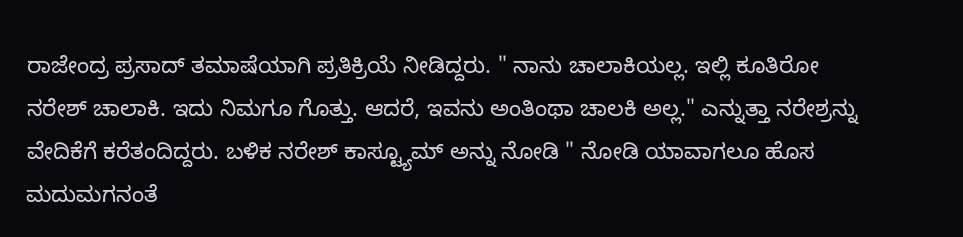ರಾಜೇಂದ್ರ ಪ್ರಸಾದ್ ತಮಾಷೆಯಾಗಿ ಪ್ರತಿಕ್ರಿಯೆ ನೀಡಿದ್ದರು. " ನಾನು ಚಾಲಾಕಿಯಲ್ಲ. ಇಲ್ಲಿ ಕೂತಿರೋ ನರೇಶ್ ಚಾಲಾಕಿ. ಇದು ನಿಮಗೂ ಗೊತ್ತು. ಆದರೆ, ಇವನು ಅಂತಿಂಥಾ ಚಾಲಕಿ ಅಲ್ಲ." ಎನ್ನುತ್ತಾ ನರೇಶ್ರನ್ನು ವೇದಿಕೆಗೆ ಕರೆತಂದಿದ್ದರು. ಬಳಿಕ ನರೇಶ್ ಕಾಸ್ಟ್ಯೂಮ್ ಅನ್ನು ನೋಡಿ " ನೋಡಿ ಯಾವಾಗಲೂ ಹೊಸ ಮದುಮಗನಂತೆ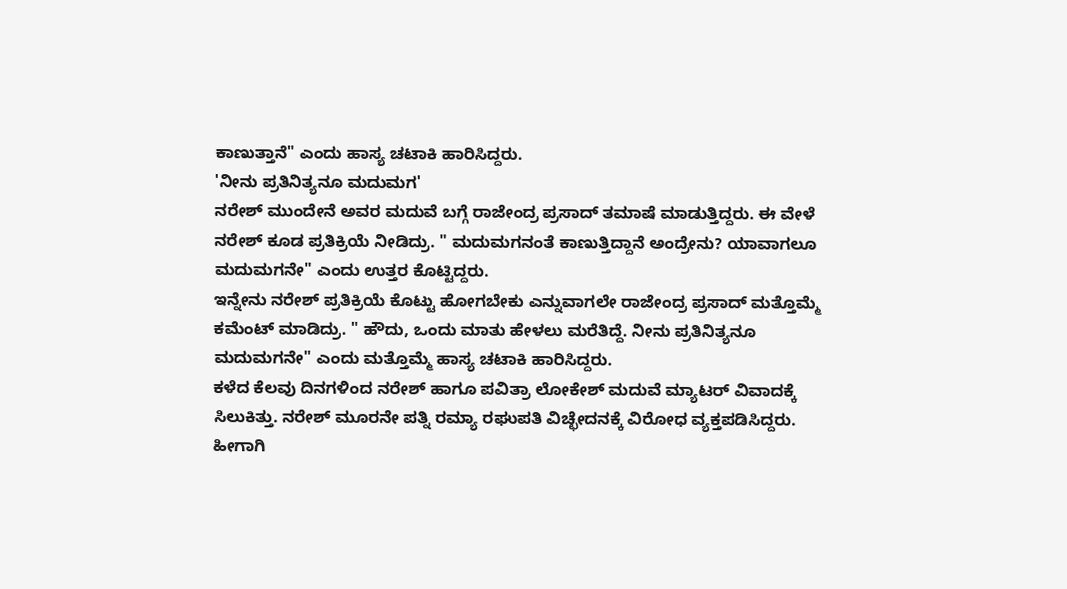ಕಾಣುತ್ತಾನೆ" ಎಂದು ಹಾಸ್ಯ ಚಟಾಕಿ ಹಾರಿಸಿದ್ದರು.
'ನೀನು ಪ್ರತಿನಿತ್ಯನೂ ಮದುಮಗ'
ನರೇಶ್ ಮುಂದೇನೆ ಅವರ ಮದುವೆ ಬಗ್ಗೆ ರಾಜೇಂದ್ರ ಪ್ರಸಾದ್ ತಮಾಷೆ ಮಾಡುತ್ತಿದ್ದರು. ಈ ವೇಳೆ ನರೇಶ್ ಕೂಡ ಪ್ರತಿಕ್ರಿಯೆ ನೀಡಿದ್ರು. " ಮದುಮಗನಂತೆ ಕಾಣುತ್ತಿದ್ದಾನೆ ಅಂದ್ರೇನು? ಯಾವಾಗಲೂ ಮದುಮಗನೇ" ಎಂದು ಉತ್ತರ ಕೊಟ್ಟಿದ್ದರು.
ಇನ್ನೇನು ನರೇಶ್ ಪ್ರತಿಕ್ರಿಯೆ ಕೊಟ್ಟು ಹೋಗಬೇಕು ಎನ್ನುವಾಗಲೇ ರಾಜೇಂದ್ರ ಪ್ರಸಾದ್ ಮತ್ತೊಮ್ಮೆ ಕಮೆಂಟ್ ಮಾಡಿದ್ರು. " ಹೌದು, ಒಂದು ಮಾತು ಹೇಳಲು ಮರೆತಿದ್ದೆ. ನೀನು ಪ್ರತಿನಿತ್ಯನೂ ಮದುಮಗನೇ" ಎಂದು ಮತ್ತೊಮ್ಮೆ ಹಾಸ್ಯ ಚಟಾಕಿ ಹಾರಿಸಿದ್ದರು.
ಕಳೆದ ಕೆಲವು ದಿನಗಳಿಂದ ನರೇಶ್ ಹಾಗೂ ಪವಿತ್ರಾ ಲೋಕೇಶ್ ಮದುವೆ ಮ್ಯಾಟರ್ ವಿವಾದಕ್ಕೆ ಸಿಲುಕಿತ್ತು. ನರೇಶ್ ಮೂರನೇ ಪತ್ನಿ ರಮ್ಯಾ ರಘುಪತಿ ವಿಚ್ಛೇದನಕ್ಕೆ ವಿರೋಧ ವ್ಯಕ್ತಪಡಿಸಿದ್ದರು. ಹೀಗಾಗಿ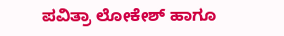ಪವಿತ್ರಾ ಲೋಕೇಶ್ ಹಾಗೂ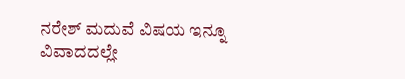ನರೇಶ್ ಮದುವೆ ವಿಷಯ ಇನ್ನೂ ವಿವಾದದಲ್ಲೇ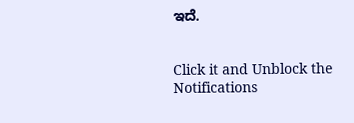ಇದೆ.


Click it and Unblock the Notifications